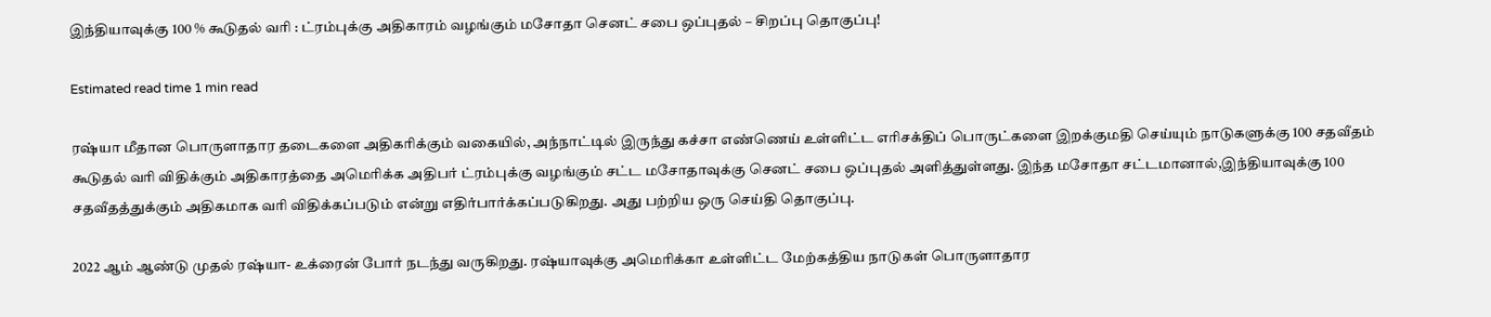இந்தியாவுக்கு 100 % கூடுதல் வரி : ட்ரம்புக்கு அதிகாரம் வழங்கும் மசோதா செனட் சபை ஒப்புதல் – சிறப்பு தொகுப்பு!

Estimated read time 1 min read

ரஷ்யா மீதான பொருளாதார தடைகளை அதிகரிக்கும் வகையில், அந்நாட்டில் இருந்து கச்சா எண்ணெய் உள்ளிட்ட எரிசக்திப் பொருட்களை இறக்குமதி செய்யும் நாடுகளுக்கு 100 சதவீதம் கூடுதல் வரி விதிக்கும் அதிகாரத்தை அமெரிக்க அதிபர் ட்ரம்புக்கு வழங்கும் சட்ட மசோதாவுக்கு செனட் சபை ஒப்புதல் அளித்துள்ளது. இந்த மசோதா சட்டமானால்,இந்தியாவுக்கு 100 சதவீதத்துக்கும் அதிகமாக வரி விதிக்கப்படும் என்று எதிர்பார்க்கப்படுகிறது. அது பற்றிய ஒரு செய்தி தொகுப்பு.

2022 ஆம் ஆண்டு முதல் ரஷ்யா- உக்ரைன் போர் நடந்து வருகிறது. ரஷ்யாவுக்கு அமெரிக்கா உள்ளிட்ட மேற்கத்திய நாடுகள் பொருளாதார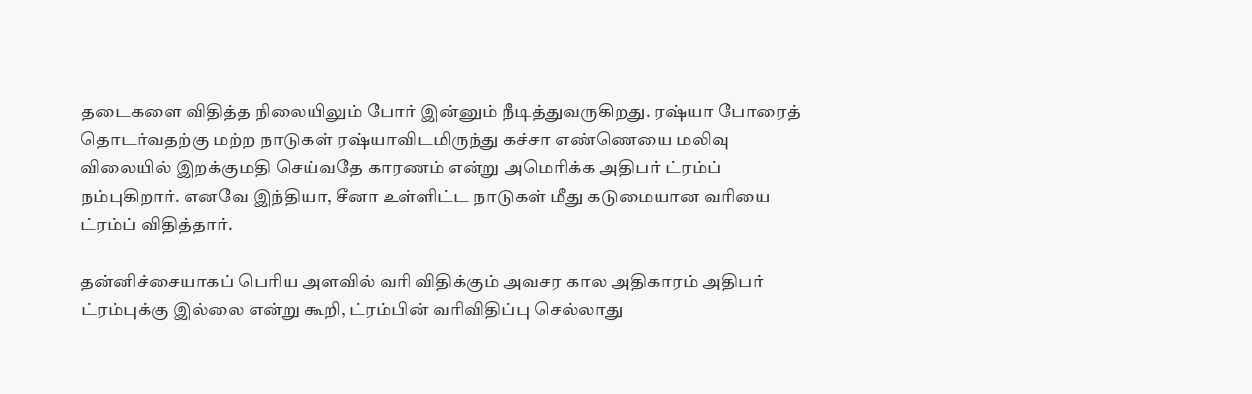தடைகளை விதித்த நிலையிலும் போர் இன்னும் நீடித்துவருகிறது. ரஷ்யா போரைத் தொடர்வதற்கு மற்ற நாடுகள் ரஷ்யாவிடமிருந்து கச்சா எண்ணெயை மலிவு விலையில் இறக்குமதி செய்வதே காரணம் என்று அமெரிக்க அதிபர் ட்ரம்ப் நம்புகிறார். எனவே இந்தியா, சீனா உள்ளிட்ட நாடுகள் மீது கடுமையான வரியை ட்ரம்ப் விதித்தார்.

தன்னிச்சையாகப் பெரிய அளவில் வரி விதிக்கும் அவசர கால அதிகாரம் அதிபர் ட்ரம்புக்கு இல்லை என்று கூறி, ட்ரம்பின் வரிவிதிப்பு செல்லாது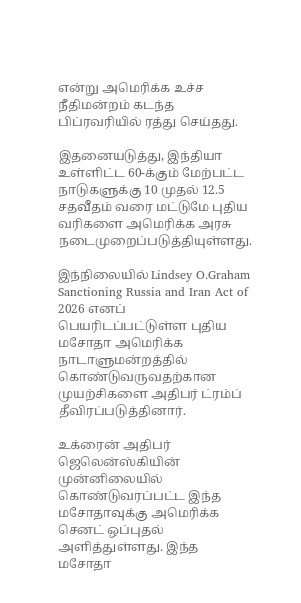என்று அமெரிக்க உச்ச நீதிமன்றம் கடந்த பிப்ரவரியில் ரத்து செய்தது.

இதனையடுத்து, இந்தியா உள்ளிட்ட 60-க்கும் மேற்பட்ட நாடுகளுக்கு 10 முதல் 12.5 சதவீதம் வரை மட்டுமே புதிய வரிகளை அமெரிக்க அரசு நடைமுறைப்படுத்தியுள்ளது.

இந்நிலையில் Lindsey O.Graham Sanctioning Russia and Iran Act of 2026 எனப் பெயரிடப்பட்டுள்ள புதிய மசோதா அமெரிக்க நாடாளுமன்றத்தில் கொண்டுவருவதற்கான முயற்சிகளை அதிபர் ட்ரம்ப் தீவிரப்படுத்தினார்.

உக்ரைன் அதிபர் ஜெலென்ஸ்கியின் முன்னிலையில் கொண்டுவரப்பட்ட இந்த மசோதாவுக்கு அமெரிக்க செனட் ஒப்புதல் அளித்துள்ளது. இந்த மசோதா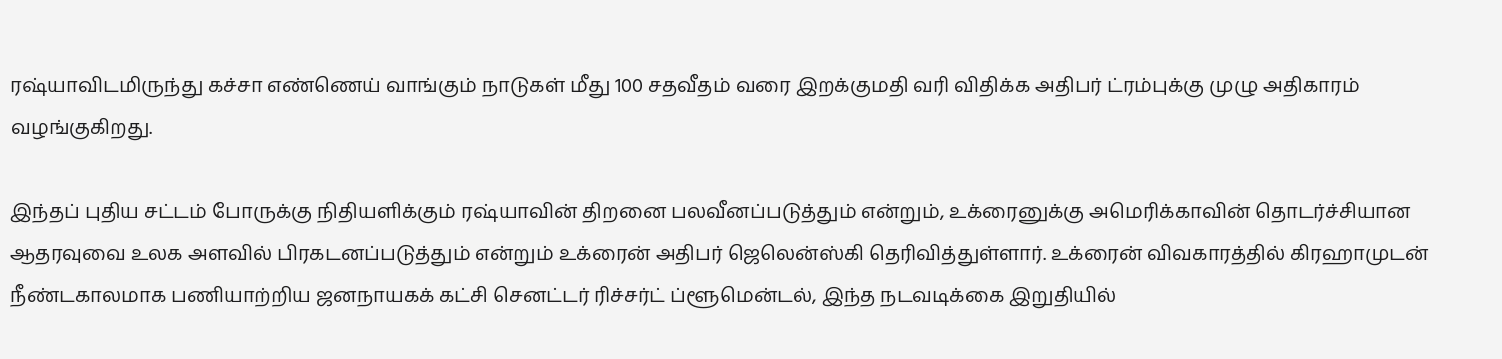ரஷ்யாவிடமிருந்து கச்சா எண்ணெய் வாங்கும் நாடுகள் மீது 100 சதவீதம் வரை இறக்குமதி வரி விதிக்க அதிபர் ட்ரம்புக்கு முழு அதிகாரம் வழங்குகிறது.

இந்தப் புதிய சட்டம் போருக்கு நிதியளிக்கும் ரஷ்யாவின் திறனை பலவீனப்படுத்தும் என்றும், உக்ரைனுக்கு அமெரிக்காவின் தொடர்ச்சியான ஆதரவுவை உலக அளவில் பிரகடனப்படுத்தும் என்றும் உக்ரைன் அதிபர் ஜெலென்ஸ்கி தெரிவித்துள்ளார். உக்ரைன் விவகாரத்தில் கிரஹாமுடன் நீண்டகாலமாக பணியாற்றிய ஜனநாயகக் கட்சி செனட்டர் ரிச்சர்ட் ப்ளூமென்டல், இந்த நடவடிக்கை இறுதியில்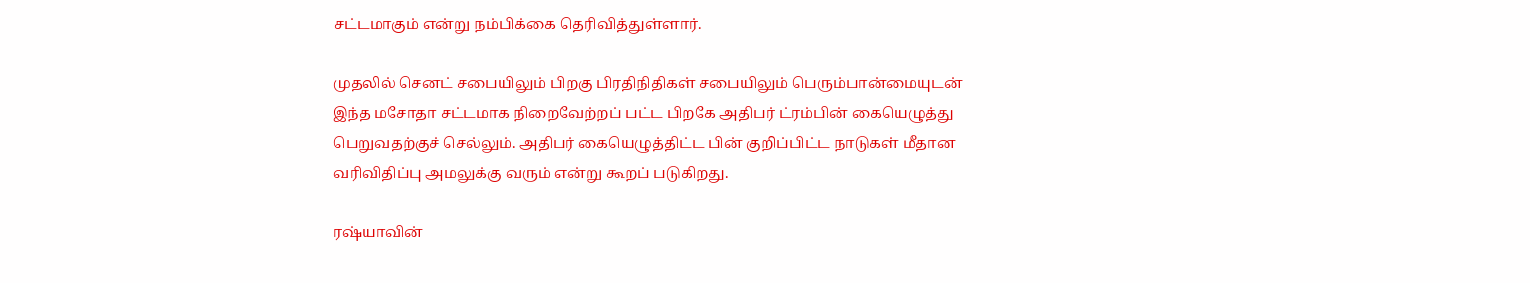சட்டமாகும் என்று நம்பிக்கை தெரிவித்துள்ளார்.

முதலில் செனட் சபையிலும் பிறகு பிரதிநிதிகள் சபையிலும் பெரும்பான்மையுடன் இந்த மசோதா சட்டமாக நிறைவேற்றப் பட்ட பிறகே அதிபர் ட்ரம்பின் கையெழுத்து பெறுவதற்குச் செல்லும். அதிபர் கையெழுத்திட்ட பின் குறிப்பிட்ட நாடுகள் மீதான வரிவிதிப்பு அமலுக்கு வரும் என்று கூறப் படுகிறது.

ரஷ்யாவின்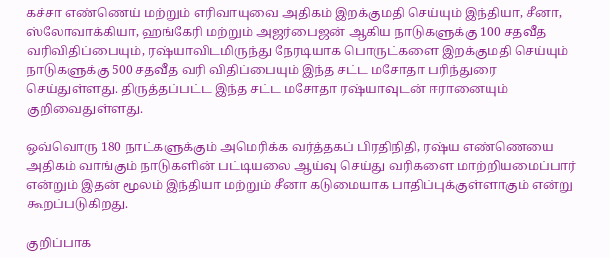கச்சா எண்ணெய் மற்றும் எரிவாயுவை அதிகம் இறக்குமதி செய்யும் இந்தியா, சீனா, ஸ்லோவாக்கியா, ஹங்கேரி மற்றும் அஜர்பைஜன் ஆகிய நாடுகளுக்கு 100 சதவீத வரிவிதிப்பையும், ரஷ்யாவிடமிருந்து நேரடியாக பொருட்களை இறக்குமதி செய்யும் நாடுகளுக்கு 500 சதவீத வரி விதிப்பையும் இந்த சட்ட மசோதா பரிந்துரை செய்துள்ளது. திருத்தப்பட்ட இந்த சட்ட மசோதா ரஷ்யாவுடன் ஈரானையும் குறிவைதுள்ளது.

ஒவ்வொரு 180 நாட்களுக்கும் அமெரிக்க வர்த்தகப் பிரதிநிதி, ரஷ்ய எண்ணெயை அதிகம் வாங்கும் நாடுகளின் பட்டியலை ஆய்வு செய்து வரிகளை மாற்றியமைப்பார் என்றும் இதன் மூலம் இந்தியா மற்றும் சீனா கடுமையாக பாதிப்புக்குள்ளாகும் என்று கூறப்படுகிறது.

குறிப்பாக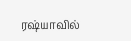ரஷ்யாவில்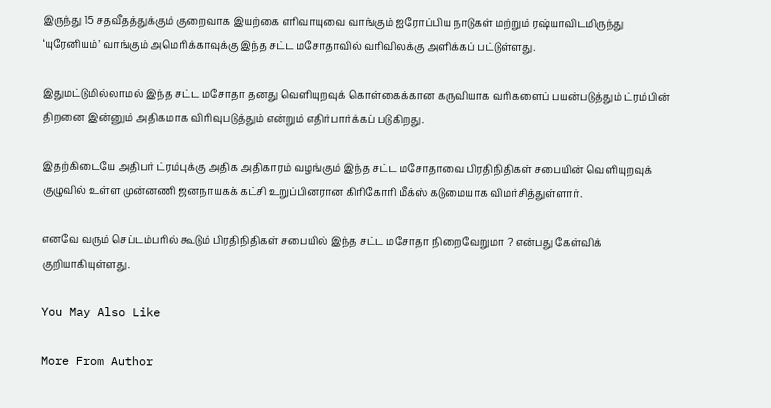இருந்து 15 சதவீதத்துக்கும் குறைவாக இயற்கை எரிவாயுவை வாங்கும் ஐரோப்பிய நாடுகள் மற்றும் ரஷ்யாவிடமிருந்து ‘யுரேனியம்’ வாங்கும் அமெரிக்காவுக்கு இந்த சட்ட மசோதாவில் வரிவிலக்கு அளிக்கப் பட்டுள்ளது.

இதுமட்டுமில்லாமல் இந்த சட்ட மசோதா தனது வெளியுறவுக் கொள்கைக்கான கருவியாக வரிகளைப் பயன்படுத்தும் ட்ரம்பின் திறனை இன்னும் அதிகமாக விரிவுபடுத்தும் என்றும் எதிர்பார்க்கப் படுகிறது.

இதற்கிடையே அதிபர் ட்ரம்புக்கு அதிக அதிகாரம் வழங்கும் இந்த சட்ட மசோதாவை பிரதிநிதிகள் சபையின் வெளியுறவுக் குழுவில் உள்ள முன்னணி ஜனநாயகக் கட்சி உறுப்பினரான கிரிகோரி மீக்ஸ் கடுமையாக விமர்சித்துள்ளார்.

எனவே வரும் செப்டம்பரில் கூடும் பிரதிநிதிகள் சபையில் இந்த சட்ட மசோதா நிறைவேறுமா ? என்பது கேள்விக் குறியாகியுள்ளது.

You May Also Like

More From Author